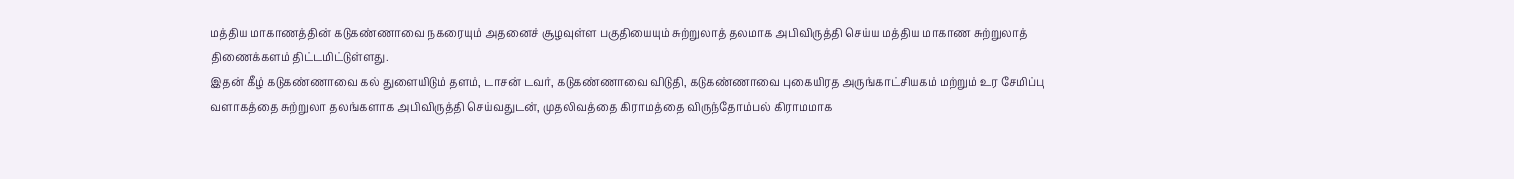மத்திய மாகாணத்தின் கடுகண்ணாவை நகரையும் அதனைச் சூழவுள்ள பகுதியையும் சுற்றுலாத் தலமாக அபிவிருத்தி செய்ய மத்திய மாகாண சுற்றுலாத் திணைக்களம் திட்டமிட்டுள்ளது.
இதன் கீழ் கடுகண்ணாவை கல் துளையிடும் தளம், டாசன் டவர், கடுகண்ணாவை விடுதி, கடுகண்ணாவை புகையிரத அருங்காட்சியகம் மற்றும் உர சேமிப்பு வளாகத்தை சுற்றுலா தலங்களாக அபிவிருத்தி செய்வதுடன், முதலிவத்தை கிராமத்தை விருந்தோம்பல் கிராமமாக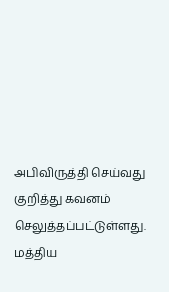அபிவிருத்தி செய்வது குறித்து கவனம் செலுத்தப்பட்டுள்ளது.
மத்திய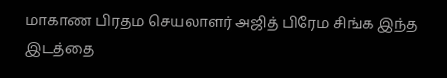மாகாண பிரதம செயலாளர் அஜித் பிரேம சிங்க இந்த இடத்தை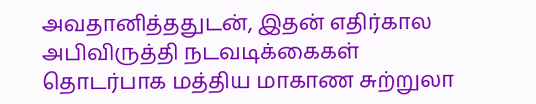அவதானித்ததுடன், இதன் எதிர்கால அபிவிருத்தி நடவடிக்கைகள் தொடர்பாக மத்திய மாகாண சுற்றுலா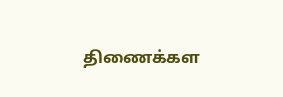திணைக்கள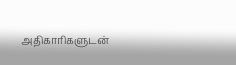அதிகாரிகளுடன்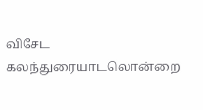விசேட கலந்துரையாடலொன்றை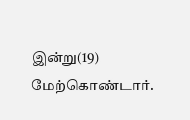இன்று(19) மேற்கொண்டார்.